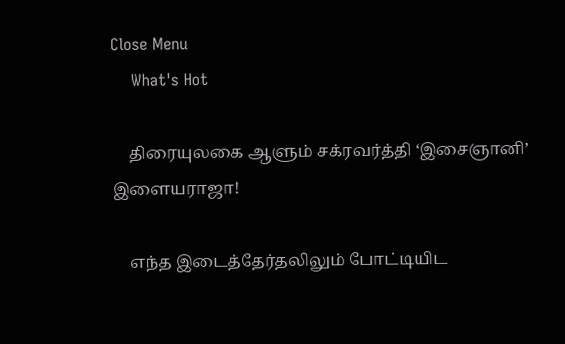Close Menu
    What's Hot

    திரையுலகை ஆளும் சக்ரவர்த்தி ‘இசைஞானி’ இளையராஜா!

    எந்த இடைத்தேர்தலிலும் போட்டியிட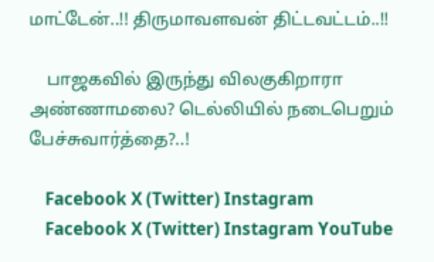மாட்டேன்..!! திருமாவளவன் திட்டவட்டம்..!!

    பாஜகவில் இருந்து விலகுகிறாரா அண்ணாமலை? டெல்லியில் நடைபெறும் பேச்சுவார்த்தை?..!

    Facebook X (Twitter) Instagram
    Facebook X (Twitter) Instagram YouTube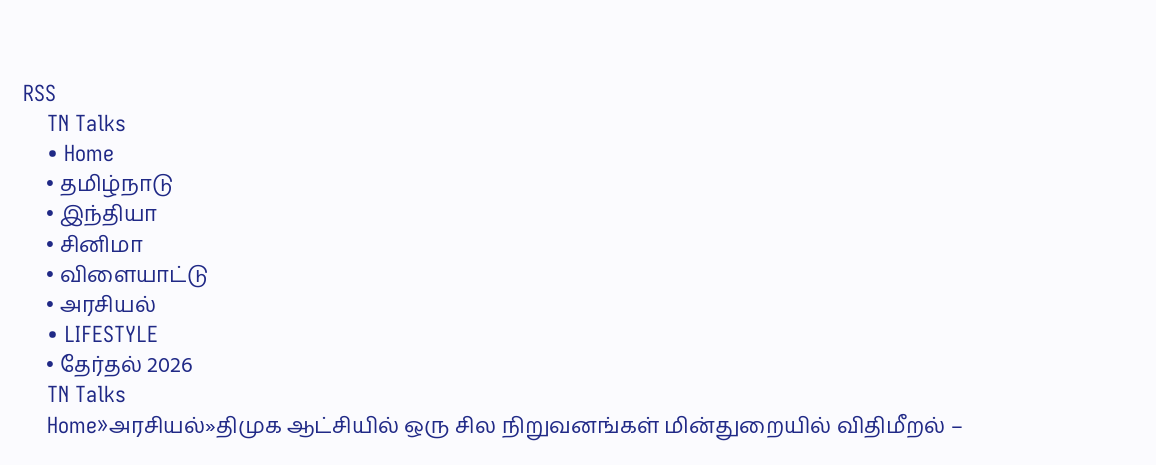RSS
    TN Talks
    • Home
    • தமிழ்நாடு
    • இந்தியா
    • சினிமா
    • விளையாட்டு
    • அரசியல்
    • LIFESTYLE
    • தேர்தல் 2026
    TN Talks
    Home»அரசியல்»திமுக ஆட்சியில் ஒரு சில நிறுவனங்கள் மின்துறையில் விதிமீறல் –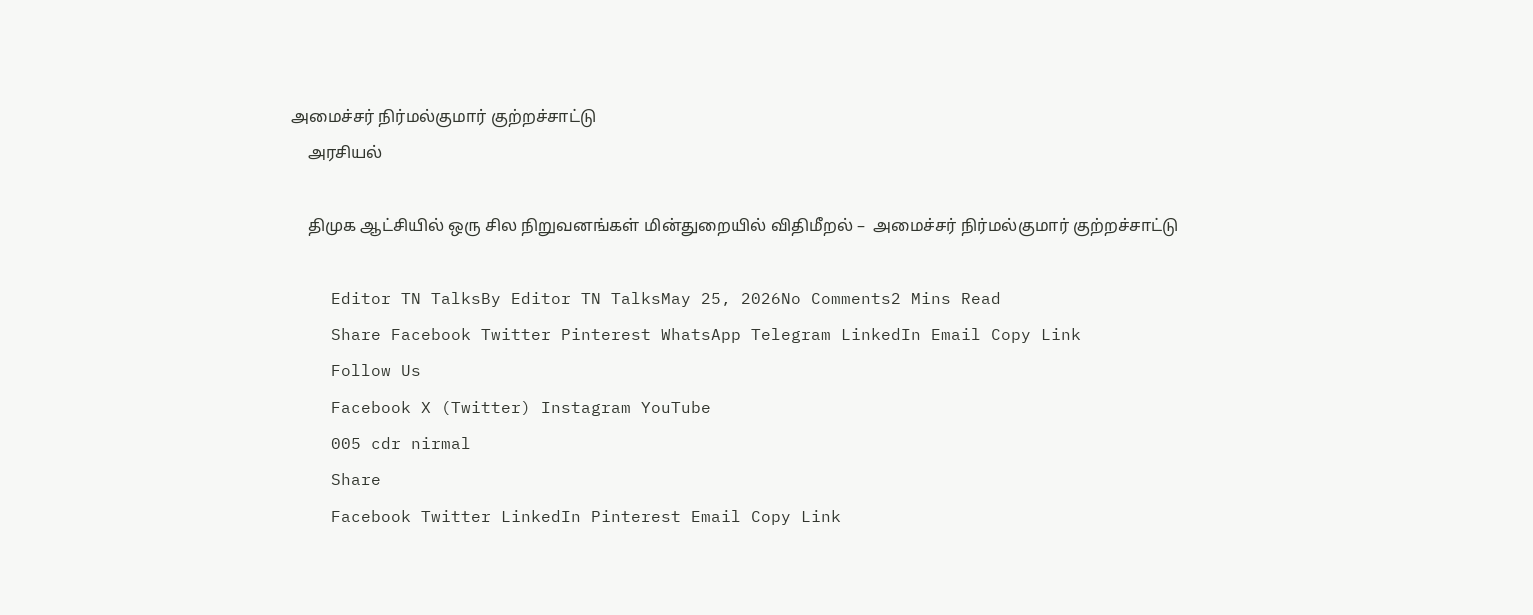அமைச்சர் நிர்மல்குமார் குற்றச்சாட்டு
    அரசியல்

    திமுக ஆட்சியில் ஒரு சில நிறுவனங்கள் மின்துறையில் விதிமீறல் –  அமைச்சர் நிர்மல்குமார் குற்றச்சாட்டு

    Editor TN TalksBy Editor TN TalksMay 25, 2026No Comments2 Mins Read
    Share Facebook Twitter Pinterest WhatsApp Telegram LinkedIn Email Copy Link
    Follow Us
    Facebook X (Twitter) Instagram YouTube
    005 cdr nirmal
    Share
    Facebook Twitter LinkedIn Pinterest Email Copy Link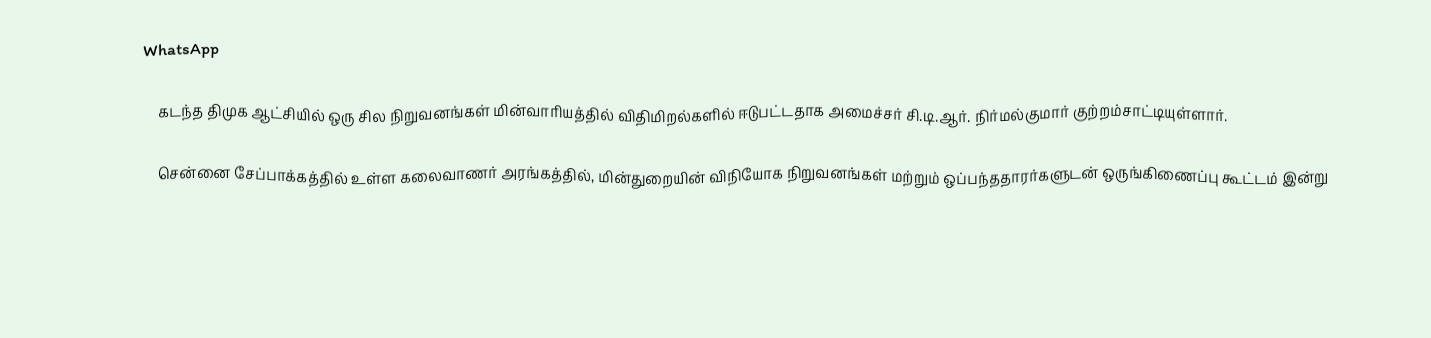WhatsApp

    கடந்த திமுக ஆட்சியில் ஒரு சில நிறுவனங்கள் மின்வாரியத்தில் விதிமிறல்களில் ஈடுபட்டதாக அமைச்சர் சி.டி.ஆர். நிர்மல்குமார் குற்றம்சாட்டியுள்ளார்.

    சென்னை சேப்பாக்கத்தில் உள்ள கலைவாணர் அரங்கத்தில், மின்துறையின் விநியோக நிறுவனங்கள் மற்றும் ஒப்பந்ததாரர்களுடன் ஒருங்கிணைப்பு கூட்டம் இன்று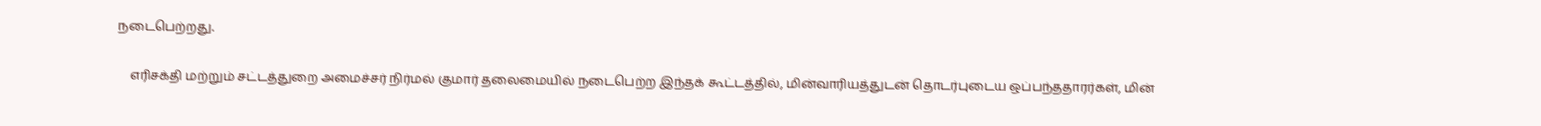நடைபெற்றது.

    எரிசக்தி மற்றும் சட்டத்துறை அமைச்சர் நிர்மல் குமார் தலைமையில் நடைபெற்ற இந்தக் கூட்டத்தில், மின்வாரியத்துடன் தொடர்புடைய ஒப்பந்ததாரர்கள், மின்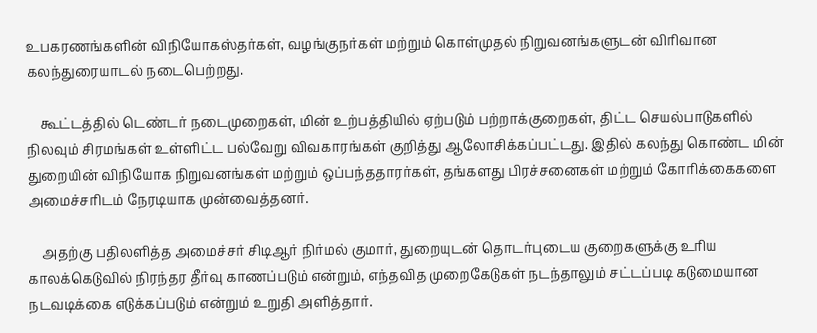உபகரணங்களின் விநியோகஸ்தர்கள், வழங்குநர்கள் மற்றும் கொள்முதல் நிறுவனங்களுடன் விரிவான கலந்துரையாடல் நடைபெற்றது.

    கூட்டத்தில் டெண்டர் நடைமுறைகள், மின் உற்பத்தியில் ஏற்படும் பற்றாக்குறைகள், திட்ட செயல்பாடுகளில் நிலவும் சிரமங்கள் உள்ளிட்ட பல்வேறு விவகாரங்கள் குறித்து ஆலோசிக்கப்பட்டது. இதில் கலந்து கொண்ட மின் துறையின் விநியோக நிறுவனங்கள் மற்றும் ஒப்பந்ததாரர்கள், தங்களது பிரச்சனைகள் மற்றும் கோரிக்கைகளை அமைச்சரிடம் நேரடியாக முன்வைத்தனர்.

    அதற்கு பதிலளித்த அமைச்சர் சிடிஆர் நிர்மல் குமார், துறையுடன் தொடர்புடைய குறைகளுக்கு உரிய காலக்கெடுவில் நிரந்தர தீர்வு காணப்படும் என்றும், எந்தவித முறைகேடுகள் நடந்தாலும் சட்டப்படி கடுமையான நடவடிக்கை எடுக்கப்படும் என்றும் உறுதி அளித்தார்.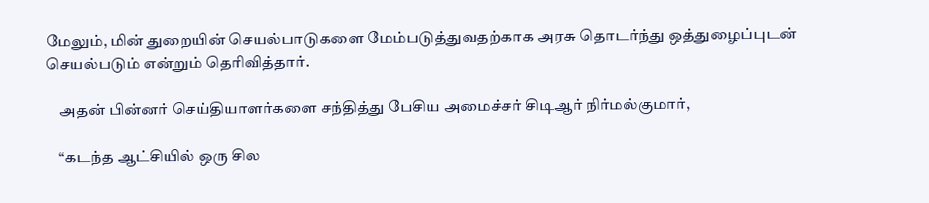மேலும், மின் துறையின் செயல்பாடுகளை மேம்படுத்துவதற்காக அரசு தொடர்ந்து ஒத்துழைப்புடன் செயல்படும் என்றும் தெரிவித்தார்.

    அதன் பின்னர் செய்தியாளர்களை சந்தித்து பேசிய அமைச்சர் சிடிஆர் நிர்மல்குமார்,

    “கடந்த ஆட்சியில் ஒரு சில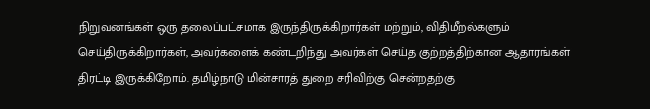நிறுவனங்கள் ஒரு தலைப்பட்சமாக இருந்திருக்கிறார்கள் மற்றும், விதிமீறல்களும் செய்திருக்கிறார்கள், அவர்களைக் கண்டறிந்து அவர்கள் செய்த குற்றத்திற்கான ஆதாரங்கள் திரட்டி இருக்கிறோம். தமிழ்நாடு மின்சாரத் துறை சரிவிற்கு சென்றதற்கு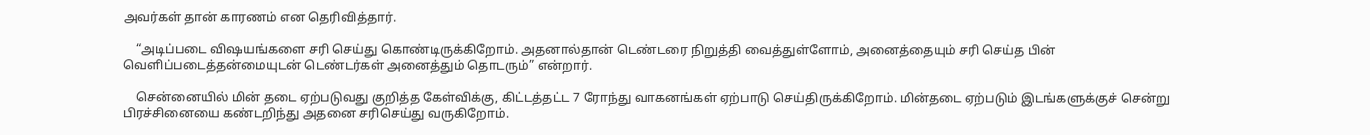அவர்கள் தான் காரணம் என தெரிவித்தார்.

    “அடிப்படை விஷயங்களை சரி செய்து கொண்டிருக்கிறோம். அதனால்தான் டெண்டரை நிறுத்தி வைத்துள்ளோம், அனைத்தையும் சரி செய்த பின் வெளிப்படைத்தன்மையுடன் டெண்டர்கள் அனைத்தும் தொடரும்” என்றார்.

    சென்னையில் மின் தடை ஏற்படுவது குறித்த கேள்விக்கு, கிட்டத்தட்ட 7 ரோந்து வாகனங்கள் ஏற்பாடு செய்திருக்கிறோம். மின்தடை ஏற்படும் இடங்களுக்குச் சென்று பிரச்சினையை கண்டறிந்து அதனை சரிசெய்து வருகிறோம்.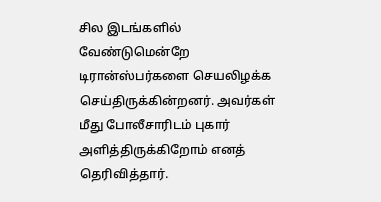சில இடங்களில் வேண்டுமென்றே டிரான்ஸ்பர்களை செயலிழக்க செய்திருக்கின்றனர். அவர்கள் மீது போலீசாரிடம் புகார் அளித்திருக்கிறோம் எனத் தெரிவித்தார்.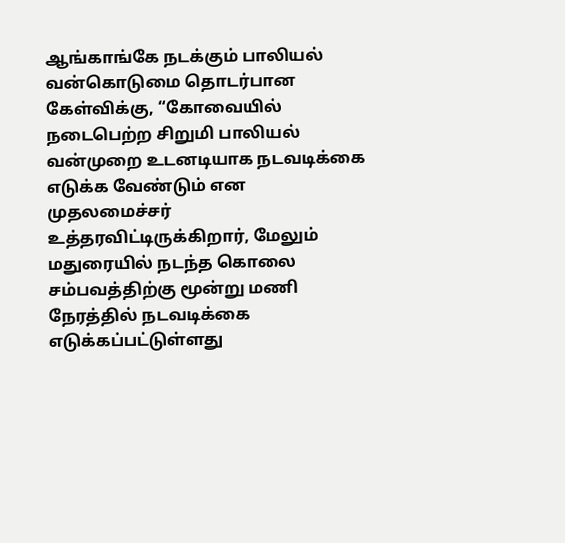ஆங்காங்கே நடக்கும் பாலியல் வன்கொடுமை தொடர்பான கேள்விக்கு, “கோவையில் நடைபெற்ற சிறுமி பாலியல் வன்முறை உடனடியாக நடவடிக்கை எடுக்க வேண்டும் என முதலமைச்சர் உத்தரவிட்டிருக்கிறார், மேலும் மதுரையில் நடந்த கொலை சம்பவத்திற்கு மூன்று மணி நேரத்தில் நடவடிக்கை எடுக்கப்பட்டுள்ளது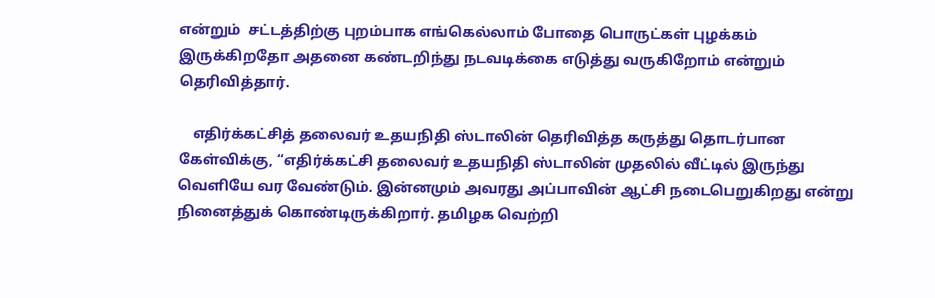என்றும்  சட்டத்திற்கு புறம்பாக எங்கெல்லாம் போதை பொருட்கள் புழக்கம் இருக்கிறதோ அதனை கண்டறிந்து நடவடிக்கை எடுத்து வருகிறோம் என்றும் தெரிவித்தார்.

    எதிர்க்கட்சித் தலைவர் உதயநிதி ஸ்டாலின் தெரிவித்த கருத்து தொடர்பான கேள்விக்கு, “எதிர்க்கட்சி தலைவர் உதயநிதி ஸ்டாலின் முதலில் வீட்டில் இருந்து வெளியே வர வேண்டும். இன்னமும் அவரது அப்பாவின் ஆட்சி நடைபெறுகிறது என்று நினைத்துக் கொண்டிருக்கிறார். தமிழக வெற்றி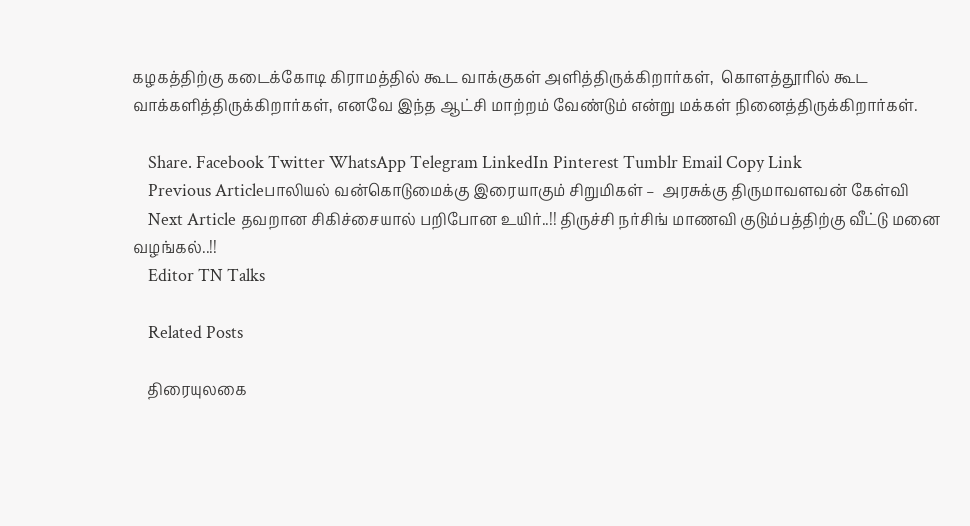கழகத்திற்கு கடைக்கோடி கிராமத்தில் கூட வாக்குகள் அளித்திருக்கிறார்கள்,  கொளத்தூரில் கூட வாக்களித்திருக்கிறார்கள், எனவே இந்த ஆட்சி மாற்றம் வேண்டும் என்று மக்கள் நினைத்திருக்கிறார்கள்.

    Share. Facebook Twitter WhatsApp Telegram LinkedIn Pinterest Tumblr Email Copy Link
    Previous Articleபாலியல் வன்கொடுமைக்கு இரையாகும் சிறுமிகள் –  அரசுக்கு திருமாவளவன் கேள்வி
    Next Article தவறான சிகிச்சையால் பறிபோன உயிர்..!! திருச்சி நர்சிங் மாணவி குடும்பத்திற்கு வீட்டு மனை வழங்கல்..!!
    Editor TN Talks

    Related Posts

    திரையுலகை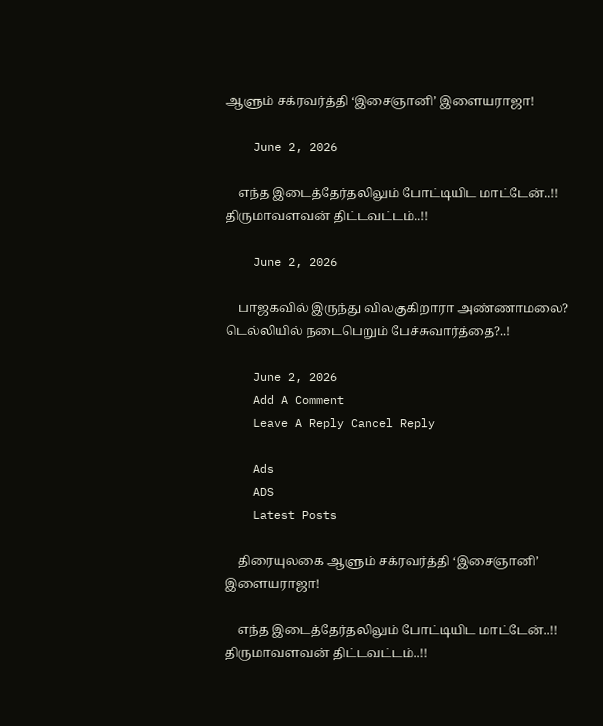ஆளும் சக்ரவர்த்தி ‘இசைஞானி’ இளையராஜா!

    June 2, 2026

    எந்த இடைத்தேர்தலிலும் போட்டியிட மாட்டேன்..!! திருமாவளவன் திட்டவட்டம்..!!

    June 2, 2026

    பாஜகவில் இருந்து விலகுகிறாரா அண்ணாமலை? டெல்லியில் நடைபெறும் பேச்சுவார்த்தை?..!

    June 2, 2026
    Add A Comment
    Leave A Reply Cancel Reply

    Ads
    ADS
    Latest Posts

    திரையுலகை ஆளும் சக்ரவர்த்தி ‘இசைஞானி’ இளையராஜா!

    எந்த இடைத்தேர்தலிலும் போட்டியிட மாட்டேன்..!! திருமாவளவன் திட்டவட்டம்..!!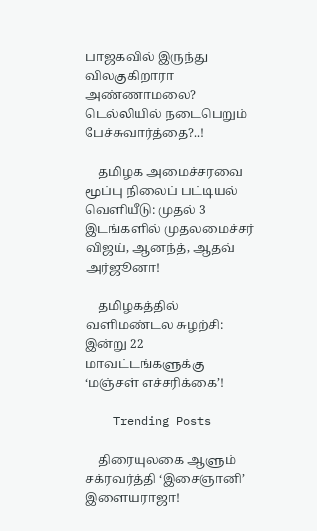பாஜகவில் இருந்து விலகுகிறாரா அண்ணாமலை? டெல்லியில் நடைபெறும் பேச்சுவார்த்தை?..!

    தமிழக அமைச்சரவை மூப்பு நிலைப் பட்டியல் வெளியீடு: முதல் 3 இடங்களில் முதலமைச்சர் விஜய், ஆனந்த், ஆதவ் அர்ஜூனா!

    தமிழகத்தில் வளிமண்டல சுழற்சி: இன்று 22 மாவட்டங்களுக்கு ‘மஞ்சள் எச்சரிக்கை’!

    Trending Posts

    திரையுலகை ஆளும் சக்ரவர்த்தி ‘இசைஞானி’ இளையராஜா!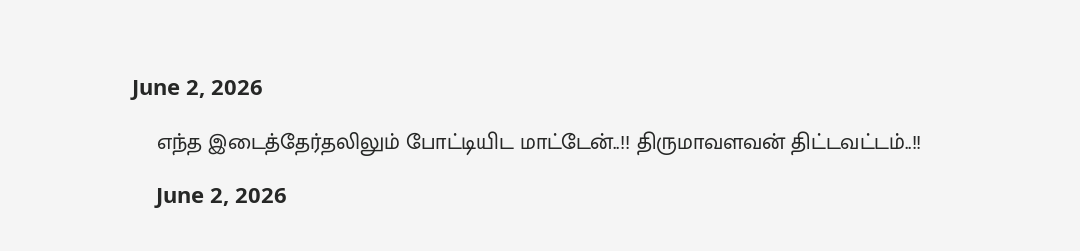June 2, 2026

    எந்த இடைத்தேர்தலிலும் போட்டியிட மாட்டேன்..!! திருமாவளவன் திட்டவட்டம்..!!

    June 2, 2026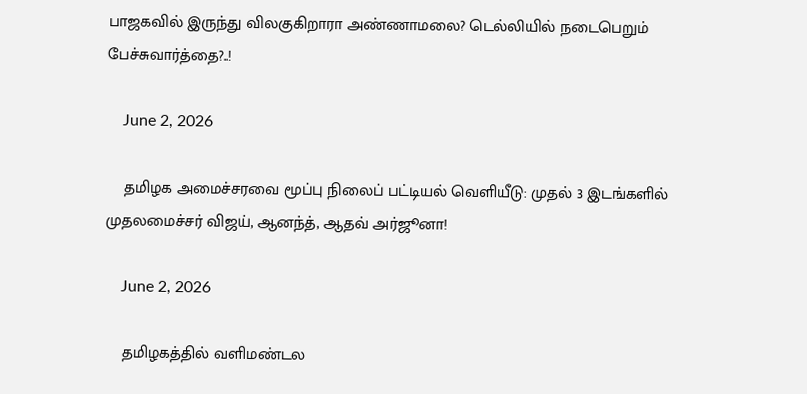பாஜகவில் இருந்து விலகுகிறாரா அண்ணாமலை? டெல்லியில் நடைபெறும் பேச்சுவார்த்தை?..!

    June 2, 2026

    தமிழக அமைச்சரவை மூப்பு நிலைப் பட்டியல் வெளியீடு: முதல் 3 இடங்களில் முதலமைச்சர் விஜய், ஆனந்த், ஆதவ் அர்ஜூனா!

    June 2, 2026

    தமிழகத்தில் வளிமண்டல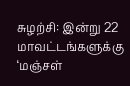சுழற்சி: இன்று 22 மாவட்டங்களுக்கு ‘மஞ்சள்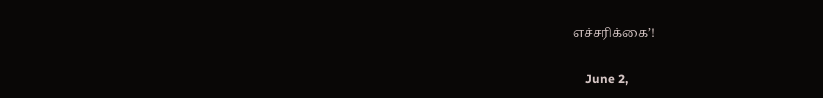எச்சரிக்கை’!

    June 2,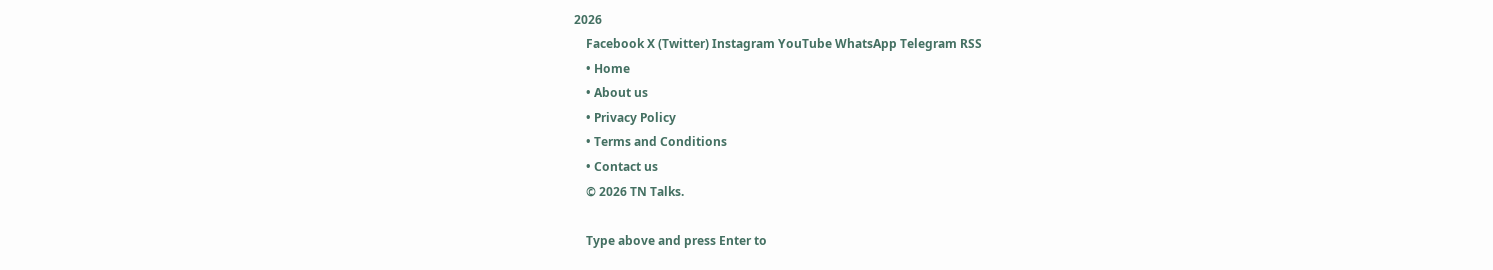2026
    Facebook X (Twitter) Instagram YouTube WhatsApp Telegram RSS
    • Home
    • About us
    • Privacy Policy
    • Terms and Conditions
    • Contact us
    © 2026 TN Talks.

    Type above and press Enter to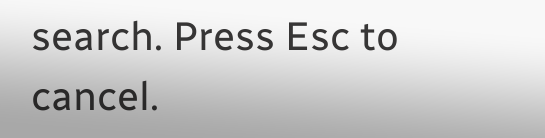search. Press Esc to cancel.